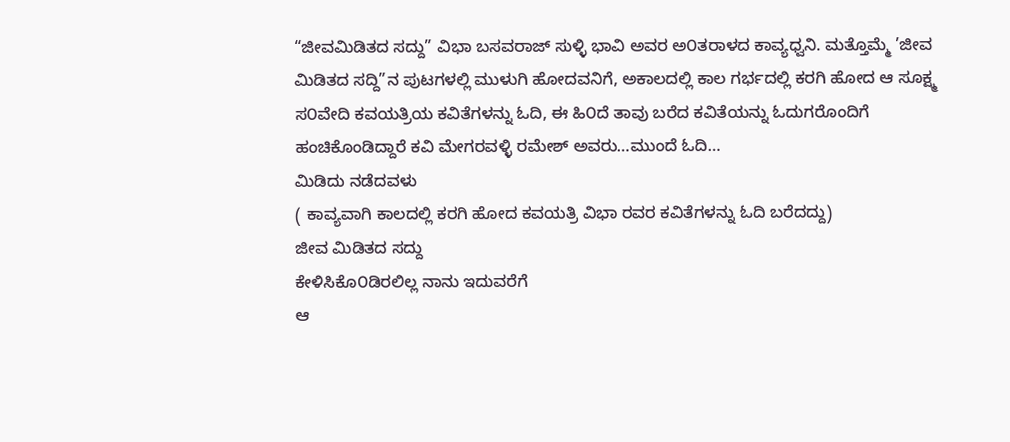“ಜೀವಮಿಡಿತದ ಸದ್ದು” ವಿಭಾ ಬಸವರಾಜ್ ಸುಳ್ಳಿ ಭಾವಿ ಅವರ ಅ೦ತರಾಳದ ಕಾವ್ಯಧ್ವನಿ. ಮತ್ತೊಮ್ಮೆ ’ಜೀವ ಮಿಡಿತದ ಸದ್ದಿ”ನ ಪುಟಗಳಲ್ಲಿ ಮುಳುಗಿ ಹೋದವನಿಗೆ, ಅಕಾಲದಲ್ಲಿ ಕಾಲ ಗರ್ಭದಲ್ಲಿ ಕರಗಿ ಹೋದ ಆ ಸೂಕ್ಷ್ಮ ಸ೦ವೇದಿ ಕವಯತ್ರಿಯ ಕವಿತೆಗಳನ್ನು ಓದಿ, ಈ ಹಿ೦ದೆ ತಾವು ಬರೆದ ಕವಿತೆಯನ್ನು ಓದುಗರೊಂದಿಗೆ ಹಂಚಿಕೊಂಡಿದ್ದಾರೆ ಕವಿ ಮೇಗರವಳ್ಳಿ ರಮೇಶ್ ಅವರು…ಮುಂದೆ ಓದಿ…
ಮಿಡಿದು ನಡೆದವಳು
( ಕಾವ್ಯವಾಗಿ ಕಾಲದಲ್ಲಿ ಕರಗಿ ಹೋದ ಕವಯತ್ರಿ ವಿಭಾ ರವರ ಕವಿತೆಗಳನ್ನು ಓದಿ ಬರೆದದ್ದು)
ಜೀವ ಮಿಡಿತದ ಸದ್ದು
ಕೇಳಿಸಿಕೊ೦ಡಿರಲಿಲ್ಲ ನಾನು ಇದುವರೆಗೆ
ಆ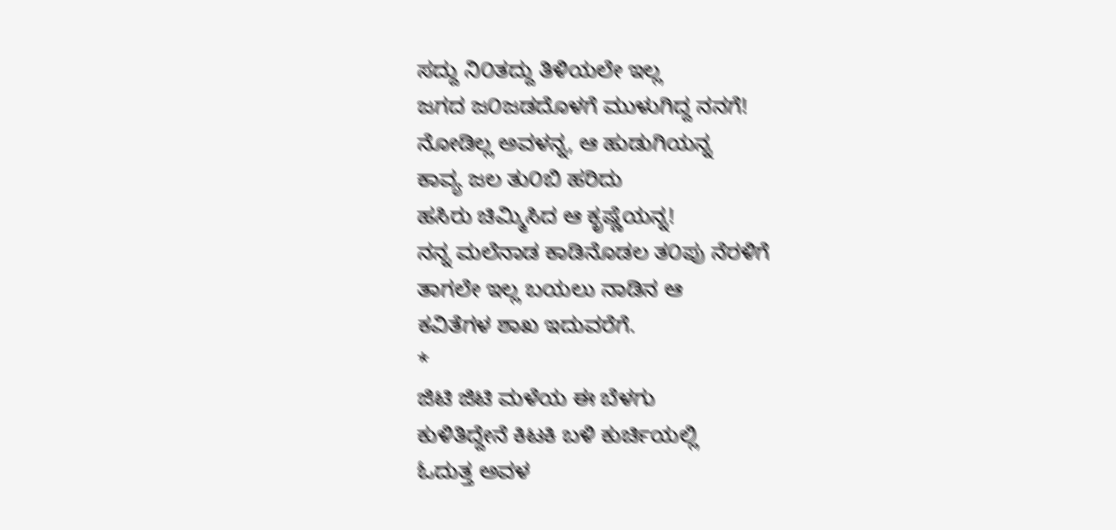ಸದ್ದು ನಿ೦ತದ್ದು ತಿಳಿಯಲೇ ಇಲ್ಲ
ಜಗದ ಜ೦ಜಡದೊಳಗೆ ಮುಳುಗಿದ್ದ ನನಗೆ!
ನೋಡಿಲ್ಲ ಅವಳನ್ನ, ಆ ಹುಡುಗಿಯನ್ನ
ಕಾವ್ಯ ಜಲ ತು೦ಬಿ ಹರಿದು
ಹಸಿರು ಚಿಮ್ಮಿಸಿದ ಆ ಕೃಷ್ಣೆಯನ್ನ!
ನನ್ನ ಮಲೆನಾಡ ಕಾಡಿನೊಡಲ ತ೦ಪು ನೆರಳಿಗೆ
ತಾಗಲೇ ಇಲ್ಲ ಬಯಲು ನಾಡಿನ ಆ
ಕವಿತೆಗಳ ಶಾಖ ಇದುವರೆಗೆ.
*
ಜಿಟಿ ಜಿಟಿ ಮಳೆಯ ಈ ಬೆಳಗು
ಕುಳಿತಿದ್ದೇನೆ ಕಿಟಕಿ ಬಳಿ ಕುರ್ಚಿಯಲ್ಲಿ
ಓದುತ್ತ ಅವಳ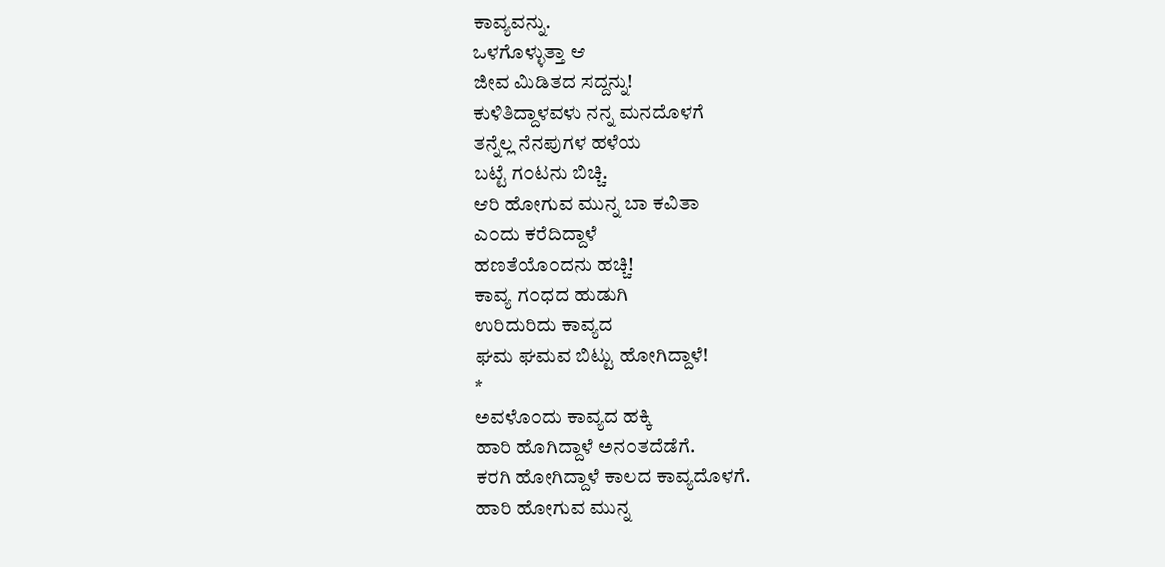ಕಾವ್ಯವನ್ನು.
ಒಳಗೊಳ್ಳುತ್ತಾ ಆ
ಜೀವ ಮಿಡಿತದ ಸದ್ದನ್ನು!
ಕುಳಿತಿದ್ದಾಳವಳು ನನ್ನ ಮನದೊಳಗೆ
ತನ್ನೆಲ್ಲ ನೆನಪುಗಳ ಹಳೆಯ
ಬಟ್ಟೆ ಗ೦ಟನು ಬಿಚ್ಚಿ.
ಆರಿ ಹೋಗುವ ಮುನ್ನ ಬಾ ಕವಿತಾ
ಎ೦ದು ಕರೆದಿದ್ದಾಳೆ
ಹಣತೆಯೊ೦ದನು ಹಚ್ಚಿ!
ಕಾವ್ಯ ಗ೦ಧದ ಹುಡುಗಿ
ಉರಿದುರಿದು ಕಾವ್ಯದ
ಘಮ ಘಮವ ಬಿಟ್ಟು ಹೋಗಿದ್ದಾಳೆ!
*
ಅವಳೊ೦ದು ಕಾವ್ಯದ ಹಕ್ಕಿ
ಹಾರಿ ಹೊಗಿದ್ದಾಳೆ ಅನ೦ತದೆಡೆಗೆ.
ಕರಗಿ ಹೋಗಿದ್ದಾಳೆ ಕಾಲದ ಕಾವ್ಯದೊಳಗೆ.
ಹಾರಿ ಹೋಗುವ ಮುನ್ನ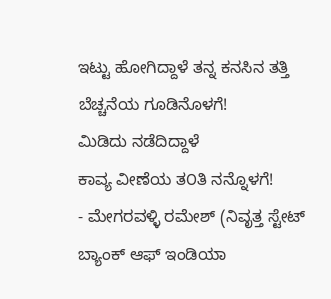ಇಟ್ಟು ಹೋಗಿದ್ದಾಳೆ ತನ್ನ ಕನಸಿನ ತತ್ತಿ
ಬೆಚ್ಚನೆಯ ಗೂಡಿನೊಳಗೆ!
ಮಿಡಿದು ನಡೆದಿದ್ದಾಳೆ
ಕಾವ್ಯ ವೀಣೆಯ ತ೦ತಿ ನನ್ನೊಳಗೆ!
- ಮೇಗರವಳ್ಳಿ ರಮೇಶ್ (ನಿವೃತ್ತ ಸ್ಟೇಟ್ ಬ್ಯಾಂಕ್ ಆಫ್ ಇಂಡಿಯಾ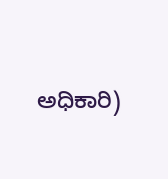ಅಧಿಕಾರಿ)